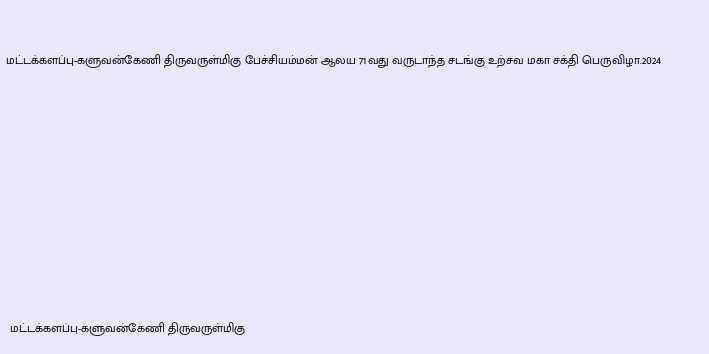மட்டக்களப்பு-களுவன்கேணி திருவருள்மிகு பேச்சியம்மன் ஆலய 71வது வருடாந்த சடங்கு உற்சவ மகா சக்தி பெருவிழா.2024










 மட்டக்களப்பு-களுவன்கேணி திருவருள்மிகு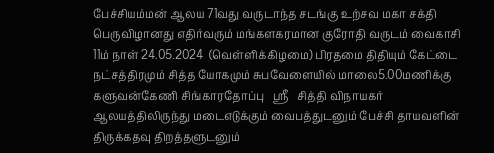பேச்சியம்மன் ஆலய 71வது வருடாந்த சடங்கு உற்சவ மகா சக்தி பெருவிழானது எதிர்வரும் மங்களகரமான குரோதி வருடம் வைகாசி 11ம் நாள் 24.05.2024  (வெள்ளிக்கிழமை) பிரதமை திதியும் கேட்டை நட்சத்திரமும் சித்த யோகமும் சுபவேளையில் மாலை5.00மணிக்கு களுவன்கேணி சிங்காரதோப்பு   ஸ்ரீ   சித்தி விநாயகர் ஆலயத்திலிருந்து மடைஎடுக்கும் வைபத்துடனும் பேச்சி தாயவளின்  திருக்கதவு திறத்தளுடனும்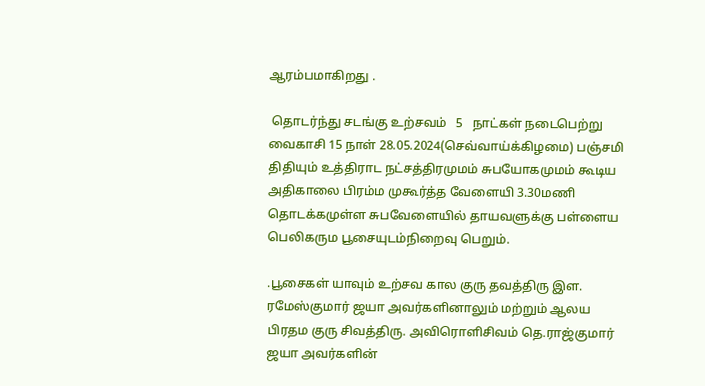ஆரம்பமாகிறது .

 தொடர்ந்து சடங்கு உற்சவம்   5   நாட்கள் நடைபெற்று வைகாசி 15 நாள் 28.05.2024(செவ்வாய்க்கிழமை) பஞ்சமி திதியும் உத்திராட நட்சத்திரமுமம் சுபயோகமுமம் கூடிய அதிகாலை பிரம்ம முகூர்த்த வேளையி 3.30மணி தொடக்கமுள்ள சுபவேளையில் தாயவளுக்கு பள்ளைய பெலிகரும பூசையுடம்நிறைவு பெறும்.

.பூசைகள் யாவும் உற்சவ கால குரு தவத்திரு இள. ரமேஸ்குமார் ஜயா அவர்களினாலும் மற்றும் ஆலய பிரதம குரு சிவத்திரு. அவிரொளிசிவம் தெ.ராஜ்குமார் ஜயா அவர்களின்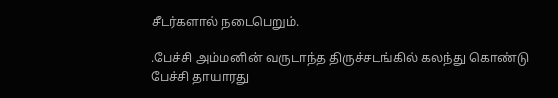சீடர்களால் நடைபெறும்.

.பேச்சி அம்மனின் வருடாந்த திருச்சடங்கில் கலந்து கொண்டு பேச்சி தாயாரது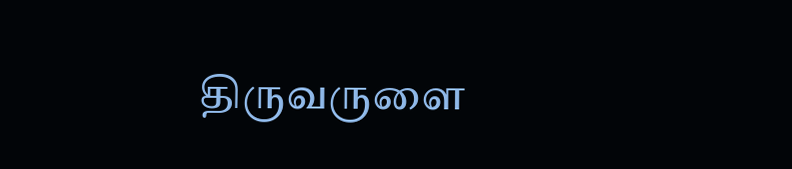திருவருளை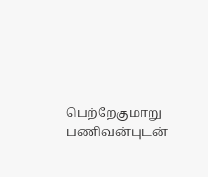பெற்றேகுமாறு பணிவன்புடன்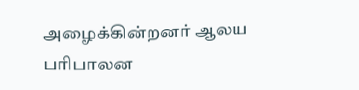அழைக்கின்றனர் ஆலய பரிபாலன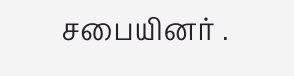சபையினர் .